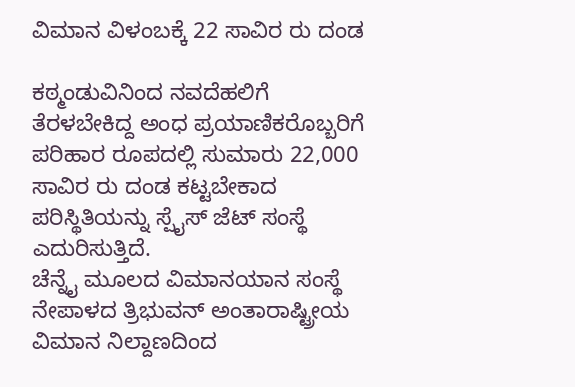ವಿಮಾನ ವಿಳಂಬಕ್ಕೆ 22 ಸಾವಿರ ರು ದಂಡ

ಕಠ್ಮಂಡುವಿನಿಂದ ನವದೆಹಲಿಗೆ ತೆರಳಬೇಕಿದ್ದ ಅಂಧ ಪ್ರಯಾಣಿಕರೊಬ್ಬರಿಗೆ ಪರಿಹಾರ ರೂಪದಲ್ಲಿ ಸುಮಾರು 22,000 ಸಾವಿರ ರು ದಂಡ ಕಟ್ಟಬೇಕಾದ ಪರಿಸ್ಥಿತಿಯನ್ನು ಸ್ಪೈಸ್ ಜೆಟ್ ಸಂಸ್ಥೆ ಎದುರಿಸುತ್ತಿದೆ.
ಚೆನ್ನೈ ಮೂಲದ ವಿಮಾನಯಾನ ಸಂಸ್ಥೆ ನೇಪಾಳದ ತ್ರಿಭುವನ್ ಅಂತಾರಾಷ್ಟ್ರೀಯ ವಿಮಾನ ನಿಲ್ದಾಣದಿಂದ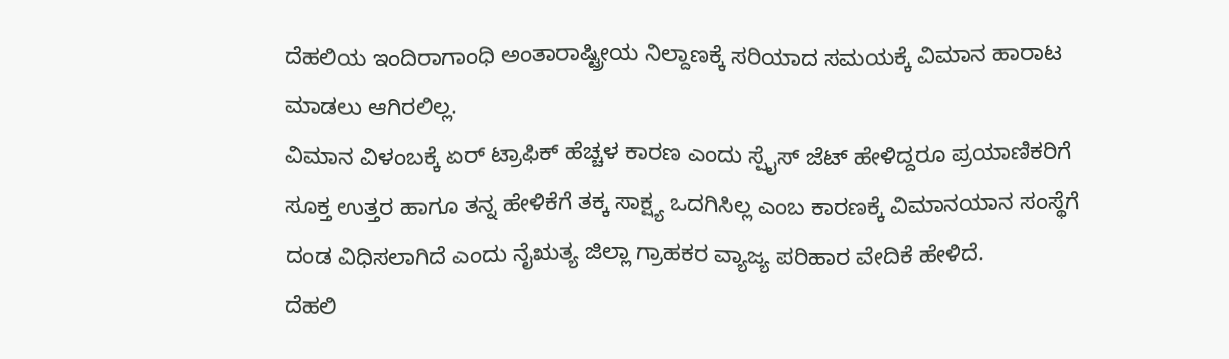ದೆಹಲಿಯ ಇಂದಿರಾಗಾಂಧಿ ಅಂತಾರಾಷ್ಟ್ರೀಯ ನಿಲ್ದಾಣಕ್ಕೆ ಸರಿಯಾದ ಸಮಯಕ್ಕೆ ವಿಮಾನ ಹಾರಾಟ ಮಾಡಲು ಆಗಿರಲಿಲ್ಲ.
ವಿಮಾನ ವಿಳಂಬಕ್ಕೆ ಏರ್ ಟ್ರಾಫಿಕ್ ಹೆಚ್ಚಳ ಕಾರಣ ಎಂದು ಸ್ಪೈಸ್ ಜೆಟ್ ಹೇಳಿದ್ದರೂ ಪ್ರಯಾಣಿಕರಿಗೆ ಸೂಕ್ತ ಉತ್ತರ ಹಾಗೂ ತನ್ನ ಹೇಳಿಕೆಗೆ ತಕ್ಕ ಸಾಕ್ಷ್ಯ ಒದಗಿಸಿಲ್ಲ ಎಂಬ ಕಾರಣಕ್ಕೆ ವಿಮಾನಯಾನ ಸಂಸ್ಥೆಗೆ ದಂಡ ವಿಧಿಸಲಾಗಿದೆ ಎಂದು ನೈಋತ್ಯ ಜಿಲ್ಲಾ ಗ್ರಾಹಕರ ವ್ಯಾಜ್ಯ ಪರಿಹಾರ ವೇದಿಕೆ ಹೇಳಿದೆ.
ದೆಹಲಿ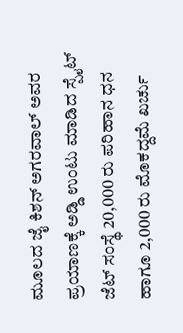ಮೂಲದ ಜೈ ಕಿಶನ್ ಅಗರವಾಲ್ ಅವರ ಪ್ರಯಾಣಕ್ಕೆ ಅಡ್ಡಿ ಉಂಟು ಮಾಡಿದ ಸ್ಪೈಟ್ ಜೆಟ್ ಸಂಸ್ಥೆ 20,000 ರು ಪರಿಹಾನ ಧನ ಹಾಗೂ 2,000 ರು ಮೊಕದ್ದಮೆ ಖರ್ಚು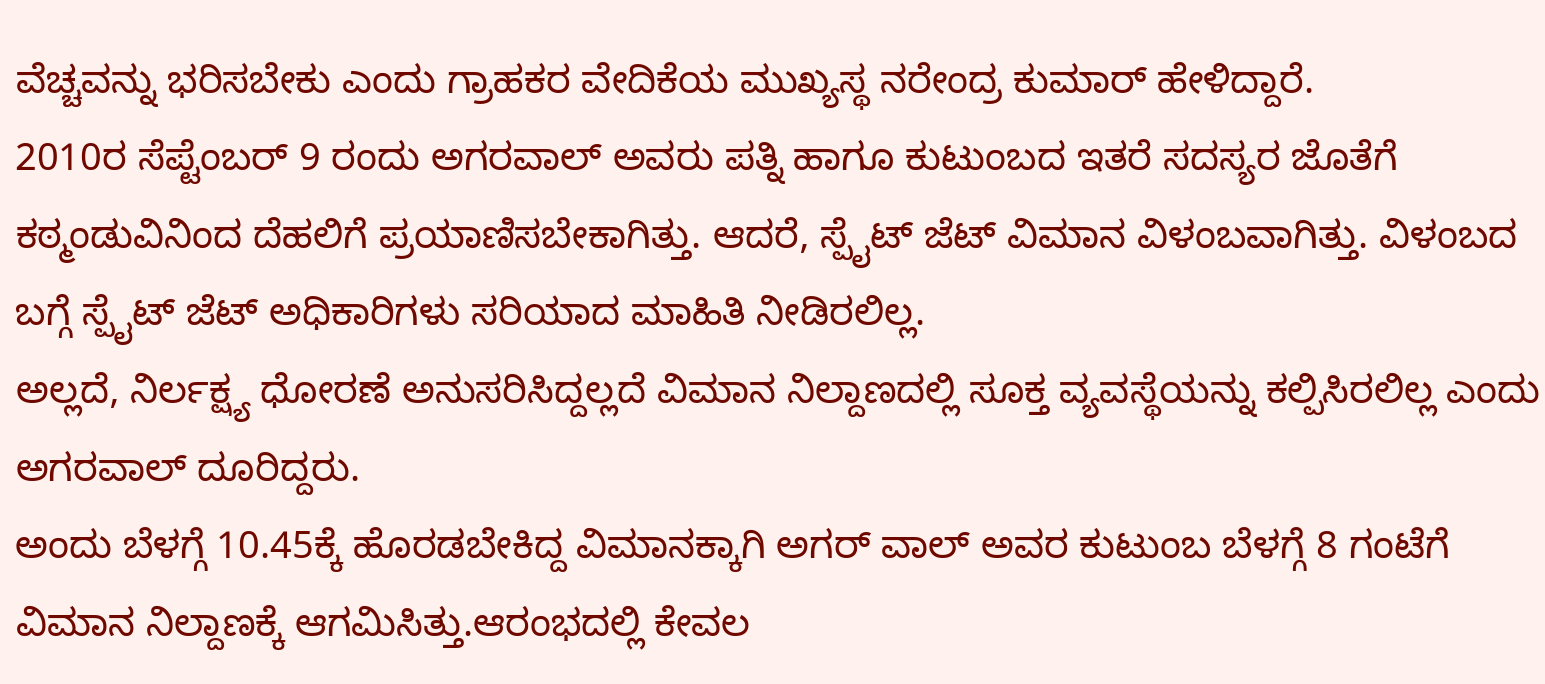ವೆಚ್ಚವನ್ನು ಭರಿಸಬೇಕು ಎಂದು ಗ್ರಾಹಕರ ವೇದಿಕೆಯ ಮುಖ್ಯಸ್ಥ ನರೇಂದ್ರ ಕುಮಾರ್ ಹೇಳಿದ್ದಾರೆ.
2010ರ ಸೆಪ್ಟೆಂಬರ್ 9 ರಂದು ಅಗರವಾಲ್ ಅವರು ಪತ್ನಿ ಹಾಗೂ ಕುಟುಂಬದ ಇತರೆ ಸದಸ್ಯರ ಜೊತೆಗೆ ಕಠ್ಮಂಡುವಿನಿಂದ ದೆಹಲಿಗೆ ಪ್ರಯಾಣಿಸಬೇಕಾಗಿತ್ತು. ಆದರೆ, ಸ್ಪೈಟ್ ಜೆಟ್ ವಿಮಾನ ವಿಳಂಬವಾಗಿತ್ತು. ವಿಳಂಬದ ಬಗ್ಗೆ ಸ್ಪೈಟ್ ಜೆಟ್ ಅಧಿಕಾರಿಗಳು ಸರಿಯಾದ ಮಾಹಿತಿ ನೀಡಿರಲಿಲ್ಲ.
ಅಲ್ಲದೆ, ನಿರ್ಲಕ್ಷ್ಯ ಧೋರಣೆ ಅನುಸರಿಸಿದ್ದಲ್ಲದೆ ವಿಮಾನ ನಿಲ್ದಾಣದಲ್ಲಿ ಸೂಕ್ತ ವ್ಯವಸ್ಥೆಯನ್ನು ಕಲ್ಪಿಸಿರಲಿಲ್ಲ ಎಂದು ಅಗರವಾಲ್ ದೂರಿದ್ದರು.
ಅಂದು ಬೆಳಗ್ಗೆ 10.45ಕ್ಕೆ ಹೊರಡಬೇಕಿದ್ದ ವಿಮಾನಕ್ಕಾಗಿ ಅಗರ್ ವಾಲ್ ಅವರ ಕುಟುಂಬ ಬೆಳಗ್ಗೆ 8 ಗಂಟೆಗೆ ವಿಮಾನ ನಿಲ್ದಾಣಕ್ಕೆ ಆಗಮಿಸಿತ್ತು.ಆರಂಭದಲ್ಲಿ ಕೇವಲ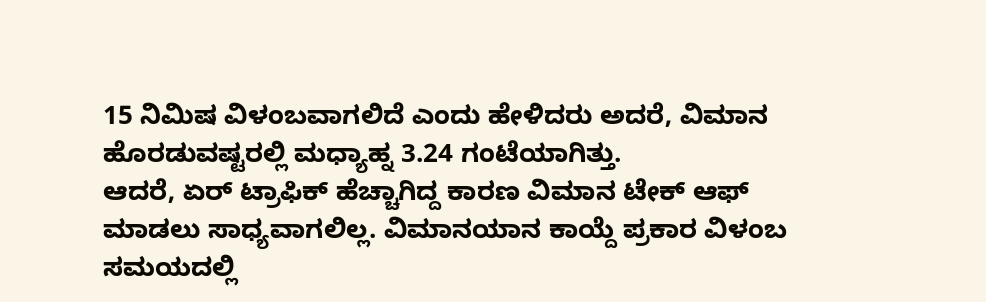15 ನಿಮಿಷ ವಿಳಂಬವಾಗಲಿದೆ ಎಂದು ಹೇಳಿದರು ಅದರೆ, ವಿಮಾನ ಹೊರಡುವಷ್ಟರಲ್ಲಿ ಮಧ್ಯಾಹ್ನ 3.24 ಗಂಟೆಯಾಗಿತ್ತು.
ಆದರೆ, ಏರ್ ಟ್ರಾಫಿಕ್ ಹೆಚ್ಚಾಗಿದ್ದ ಕಾರಣ ವಿಮಾನ ಟೇಕ್ ಆಫ್ ಮಾಡಲು ಸಾಧ್ಯವಾಗಲಿಲ್ಲ. ವಿಮಾನಯಾನ ಕಾಯ್ದೆ ಪ್ರಕಾರ ವಿಳಂಬ ಸಮಯದಲ್ಲಿ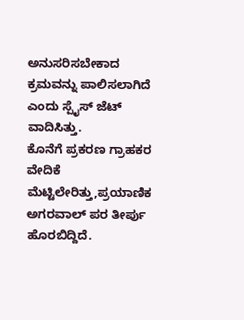ಅನುಸರಿಸಬೇಕಾದ ಕ್ರಮವನ್ನು ಪಾಲಿಸಲಾಗಿದೆ ಎಂದು ಸ್ಪೈಸ್ ಜೆಟ್ ವಾದಿಸಿತ್ತು.
ಕೊನೆಗೆ ಪ್ರಕರಣ ಗ್ರಾಹಕರ ವೇದಿಕೆ ಮೆಟ್ಟಿಲೇರಿತ್ತು,ಪ್ರಯಾಣಿಕ ಅಗರವಾಲ್ ಪರ ತೀರ್ಪು ಹೊರಬಿದ್ದಿದೆ.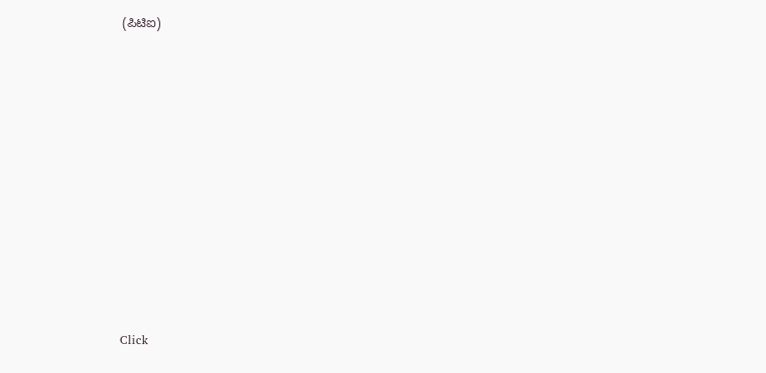(ಪಿಟಿಐ)












Click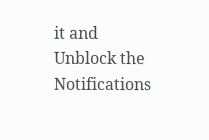it and Unblock the Notifications